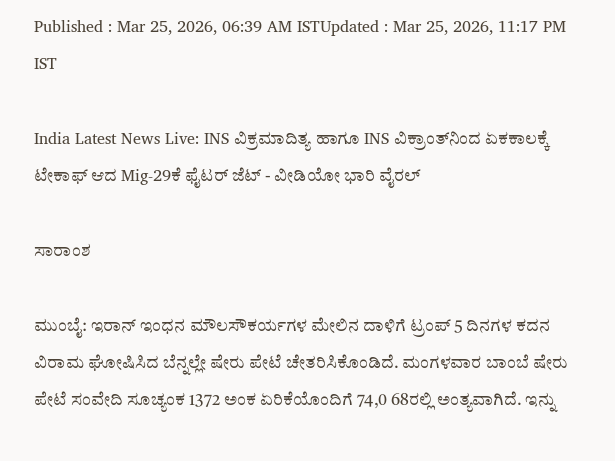Published : Mar 25, 2026, 06:39 AM ISTUpdated : Mar 25, 2026, 11:17 PM IST

India Latest News Live: INS ವಿಕ್ರಮಾದಿತ್ಯ ಹಾಗೂ INS ವಿಕ್ರಾಂತ್‌ನಿಂದ ಏಕಕಾಲಕ್ಕೆ ಟೇಕಾಫ್ ಆದ Mig-29ಕೆ ಫೈಟರ್ ಜೆಟ್ - ವೀಡಿಯೋ ಭಾರಿ ವೈರಲ್

ಸಾರಾಂಶ

ಮುಂಬೈ: ಇರಾನ್ ಇಂಧನ ಮೌಲಸೌಕರ್ಯಗಳ ಮೇಲಿನ ದಾಳಿಗೆ ಟ್ರಂಪ್ 5 ದಿನಗಳ ಕದನ ವಿರಾಮ ಘೋಷಿಸಿದ ಬೆನ್ನಲ್ಲೇ ಷೇರು ಪೇಟೆ ಚೇತರಿಸಿಕೊಂಡಿದೆ. ಮಂಗಳವಾರ ಬಾಂಬೆ ಷೇರು ಪೇಟೆ ಸಂವೇದಿ ಸೂಚ್ಯಂಕ 1372 ಅಂಕ ಏರಿಕೆಯೊಂದಿಗೆ 74,0 68ರಲ್ಲಿ ಅಂತ್ಯವಾಗಿದೆ. ಇನ್ನು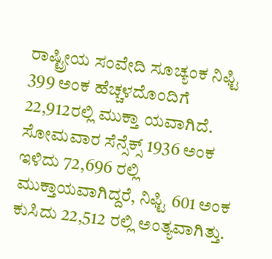ರಾಷ್ಟ್ರೀಯ ಸಂವೇದಿ ಸೂಚ್ಯಂಕ ನಿಫ್ಟಿ 399 ಅಂಕ ಹೆಚ್ಚಳದೊಂದಿಗೆ 22,912ರಲ್ಲಿ ಮುಕ್ತಾ ಯವಾಗಿದೆ. ಸೋಮವಾರ ಸೆನ್ಸೆಕ್ಸ್ 1936 ಅಂಕ ಇಳಿದು 72,696 ರಲ್ಲಿ ಮುಕ್ತಾಯವಾಗಿದ್ದರೆ, ನಿಫ್ಟಿ 601 ಅಂಕ ಕುಸಿದು 22,512 ರಲ್ಲಿ ಅಂತ್ಯವಾಗಿತ್ತು.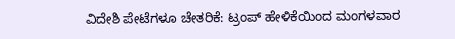ವಿದೇಶಿ ಪೇಟೆಗಳೂ ಚೇತರಿಕೆ: ಟ್ರಂಪ್ ಹೇಳಿಕೆಯಿಂದ ಮಂಗಳವಾರ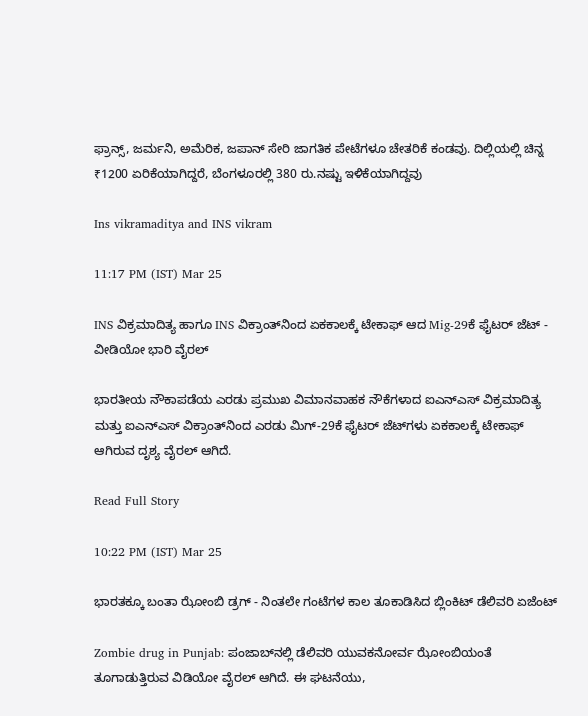ಫ್ರಾನ್ಸ್, ಜರ್ಮನಿ, ಅಮೆರಿಕ, ಜಪಾನ್ ಸೇರಿ ಜಾಗತಿಕ ಪೇಟೆಗಳೂ ಚೇತರಿಕೆ ಕಂಡವು. ದಿಲ್ಲಿಯಲ್ಲಿ ಚಿನ್ನ ₹1200 ಏರಿಕೆಯಾಗಿದ್ದರೆ, ಬೆಂಗಳೂರಲ್ಲಿ 380 ರು.ನಷ್ಟು ಇಳಿಕೆಯಾಗಿದ್ದವು

Ins vikramaditya and INS vikram

11:17 PM (IST) Mar 25

INS ವಿಕ್ರಮಾದಿತ್ಯ ಹಾಗೂ INS ವಿಕ್ರಾಂತ್‌ನಿಂದ ಏಕಕಾಲಕ್ಕೆ ಟೇಕಾಫ್ ಆದ Mig-29ಕೆ ಫೈಟರ್ ಜೆಟ್ - ವೀಡಿಯೋ ಭಾರಿ ವೈರಲ್

ಭಾರತೀಯ ನೌಕಾಪಡೆಯ ಎರಡು ಪ್ರಮುಖ ವಿಮಾನವಾಹಕ ನೌಕೆಗಳಾದ ಐಎನ್‌ಎಸ್ ವಿಕ್ರಮಾದಿತ್ಯ ಮತ್ತು ಐಎನ್‌ಎಸ್ ವಿಕ್ರಾಂತ್‌ನಿಂದ ಎರಡು ಮಿಗ್-29ಕೆ ಫೈಟರ್ ಜೆಟ್‌ಗಳು ಏಕಕಾಲಕ್ಕೆ ಟೇಕಾಫ್ ಆಗಿರುವ ದೃಶ್ಯ ವೈರಲ್ ಆಗಿದೆ.

Read Full Story

10:22 PM (IST) Mar 25

ಭಾರತಕ್ಕೂ ಬಂತಾ ಝೋಂಬಿ ಡ್ರಗ್ - ನಿಂತಲೇ ಗಂಟೆಗಳ ಕಾಲ ತೂಕಾಡಿಸಿದ ಬ್ಲಿಂಕಿಟ್ ಡೆಲಿವರಿ ಏಜೆಂಟ್

Zombie drug in Punjab: ಪಂಜಾಬ್‌ನಲ್ಲಿ ಡೆಲಿವರಿ ಯುವಕನೋರ್ವ ಝೋಂಬಿಯಂತೆ ತೂಗಾಡುತ್ತಿರುವ ವಿಡಿಯೋ ವೈರಲ್ ಆಗಿದೆ. ಈ ಘಟನೆಯು,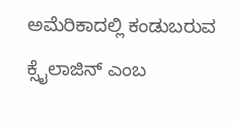ಅಮೆರಿಕಾದಲ್ಲಿ ಕಂಡುಬರುವ ಕ್ಸೈಲಾಜಿನ್ ಎಂಬ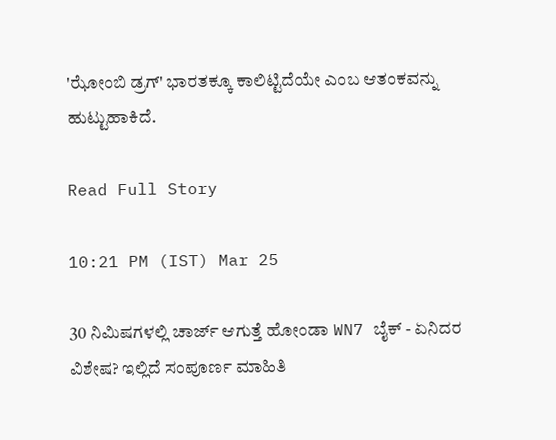'ಝೋಂಬಿ ಡ್ರಗ್' ಭಾರತಕ್ಕೂ ಕಾಲಿಟ್ಟಿದೆಯೇ ಎಂಬ ಆತಂಕವನ್ನು ಹುಟ್ಟುಹಾಕಿದೆ.

Read Full Story

10:21 PM (IST) Mar 25

30 ನಿಮಿಷಗಳಲ್ಲಿ ಚಾರ್ಜ್ ಆಗುತ್ತೆ ಹೋಂಡಾ WN7 ಬೈಕ್ - ಏನಿದರ ವಿಶೇಷ? ಇಲ್ಲಿದೆ ಸಂಪೂರ್ಣ ಮಾಹಿತಿ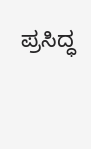ಪ್ರಸಿದ್ಧ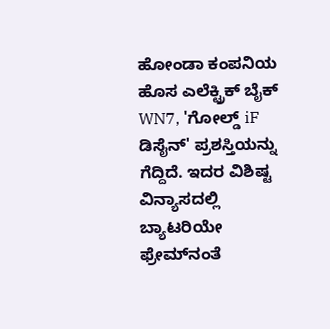ಹೋಂಡಾ ಕಂಪನಿಯ ಹೊಸ ಎಲೆಕ್ಟ್ರಿಕ್ ಬೈಕ್ WN7, 'ಗೋಲ್ಡ್ iF ಡಿಸೈನ್' ಪ್ರಶಸ್ತಿಯನ್ನು ಗೆದ್ದಿದೆ. ಇದರ ವಿಶಿಷ್ಟ ವಿನ್ಯಾಸದಲ್ಲಿ ಬ್ಯಾಟರಿಯೇ ಫ್ರೇಮ್‌ನಂತೆ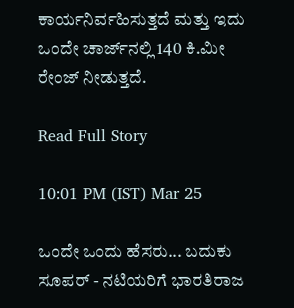ಕಾರ್ಯನಿರ್ವಹಿಸುತ್ತದೆ ಮತ್ತು ಇದು ಒಂದೇ ಚಾರ್ಜ್‌ನಲ್ಲಿ 140 ಕಿ.ಮೀ ರೇಂಜ್ ನೀಡುತ್ತದೆ.

Read Full Story

10:01 PM (IST) Mar 25

ಒಂದೇ ಒಂದು ಹೆಸರು... ಬದುಕು ಸೂಪರ್‌ - ನಟಿಯರಿಗೆ ಭಾರತಿರಾಜ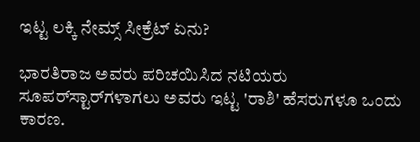ಇಟ್ಟ ಲಕ್ಕಿ ನೇಮ್ಸ್ ಸೀಕ್ರೆಟ್ ಏನು?

ಭಾರತಿರಾಜ ಅವರು ಪರಿಚಯಿಸಿದ ನಟಿಯರು ಸೂಪರ್‌ಸ್ಟಾರ್‌ಗಳಾಗಲು ಅವರು ಇಟ್ಟ 'ರಾಶಿ' ಹೆಸರುಗಳೂ ಒಂದು ಕಾರಣ.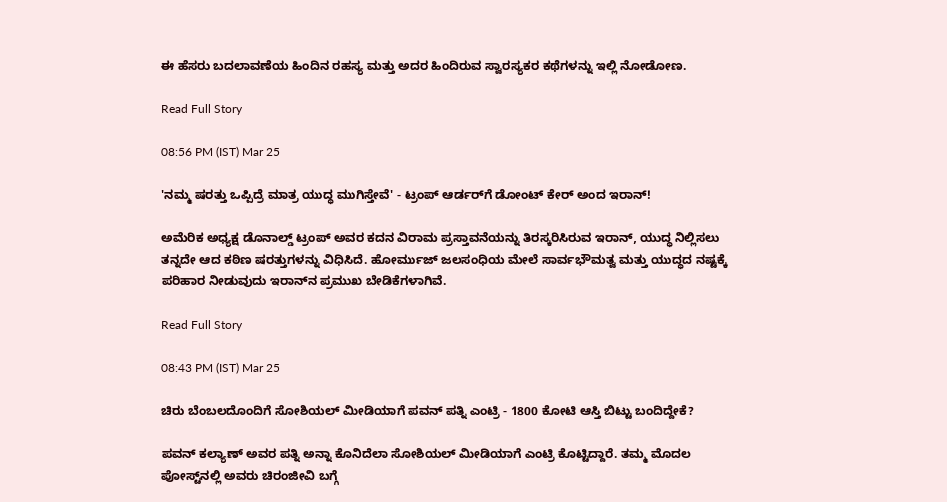ಈ ಹೆಸರು ಬದಲಾವಣೆಯ ಹಿಂದಿನ ರಹಸ್ಯ ಮತ್ತು ಅದರ ಹಿಂದಿರುವ ಸ್ವಾರಸ್ಯಕರ ಕಥೆಗಳನ್ನು ಇಲ್ಲಿ ನೋಡೋಣ.

Read Full Story

08:56 PM (IST) Mar 25

'ನಮ್ಮ ಷರತ್ತು ಒಪ್ಪಿದ್ರೆ ಮಾತ್ರ ಯುದ್ಧ ಮುಗಿಸ್ತೇವೆ' - ಟ್ರಂಪ್‌ ಆರ್ಡರ್‌ಗೆ ಡೋಂಟ್ ಕೇರ್ ಅಂದ ಇರಾನ್‌!

ಅಮೆರಿಕ ಅಧ್ಯಕ್ಷ ಡೊನಾಲ್ಡ್ ಟ್ರಂಪ್ ಅವರ ಕದನ ವಿರಾಮ ಪ್ರಸ್ತಾವನೆಯನ್ನು ತಿರಸ್ಕರಿಸಿರುವ ಇರಾನ್, ಯುದ್ಧ ನಿಲ್ಲಿಸಲು ತನ್ನದೇ ಆದ ಕಠಿಣ ಷರತ್ತುಗಳನ್ನು ವಿಧಿಸಿದೆ. ಹೋರ್ಮುಜ್ ಜಲಸಂಧಿಯ ಮೇಲೆ ಸಾರ್ವಭೌಮತ್ವ ಮತ್ತು ಯುದ್ಧದ ನಷ್ಟಕ್ಕೆ ಪರಿಹಾರ ನೀಡುವುದು ಇರಾನ್‌ನ ಪ್ರಮುಖ ಬೇಡಿಕೆಗಳಾಗಿವೆ.

Read Full Story

08:43 PM (IST) Mar 25

ಚಿರು ಬೆಂಬಲದೊಂದಿಗೆ ಸೋಶಿಯಲ್ ಮೀಡಿಯಾಗೆ ಪವನ್ ಪತ್ನಿ ಎಂಟ್ರಿ - 1800 ಕೋಟಿ ಆಸ್ತಿ ಬಿಟ್ಟು ಬಂದಿದ್ದೇಕೆ?

ಪವನ್ ಕಲ್ಯಾಣ್ ಅವರ ಪತ್ನಿ ಅನ್ನಾ ಕೊನಿದೆಲಾ ಸೋಶಿಯಲ್ ಮೀಡಿಯಾಗೆ ಎಂಟ್ರಿ ಕೊಟ್ಟಿದ್ದಾರೆ. ತಮ್ಮ ಮೊದಲ ಪೋಸ್ಟ್‌ನಲ್ಲಿ ಅವರು ಚಿರಂಜೀವಿ ಬಗ್ಗೆ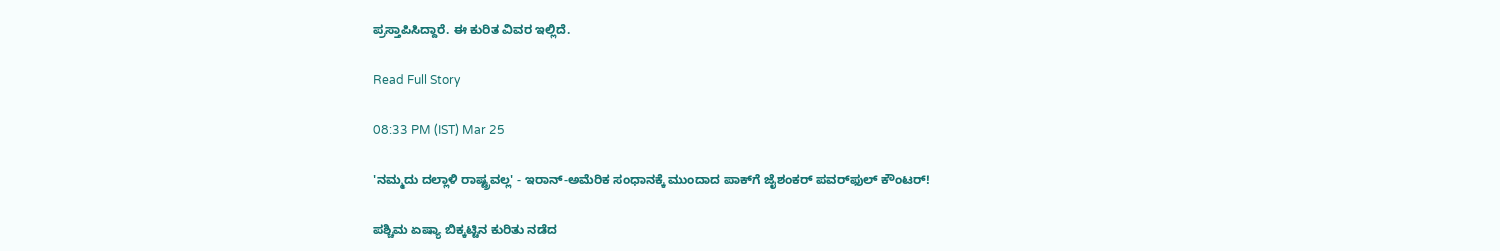ಪ್ರಸ್ತಾಪಿಸಿದ್ದಾರೆ. ಈ ಕುರಿತ ವಿವರ ಇಲ್ಲಿದೆ.

Read Full Story

08:33 PM (IST) Mar 25

'ನಮ್ಮದು ದಲ್ಲಾಳಿ ರಾಷ್ಟ್ರವಲ್ಲ' - ಇರಾನ್-ಅಮೆರಿಕ ಸಂಧಾನಕ್ಕೆ ಮುಂದಾದ ಪಾಕ್‌ಗೆ ಜೈಶಂಕರ್ ಪವರ್‌ಫುಲ್ ಕೌಂಟರ್!

ಪಶ್ಚಿಮ ಏಷ್ಯಾ ಬಿಕ್ಕಟ್ಟಿನ ಕುರಿತು ನಡೆದ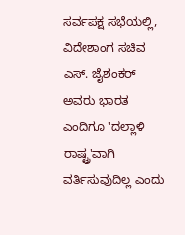ಸರ್ವಪಕ್ಷ ಸಭೆಯಲ್ಲಿ, ವಿದೇಶಾಂಗ ಸಚಿವ ಎಸ್. ಜೈಶಂಕರ್ ಅವರು ಭಾರತ ಎಂದಿಗೂ 'ದಲ್ಲಾಳಿ ರಾಷ್ಟ್ರ'ವಾಗಿ ವರ್ತಿಸುವುದಿಲ್ಲ ಎಂದು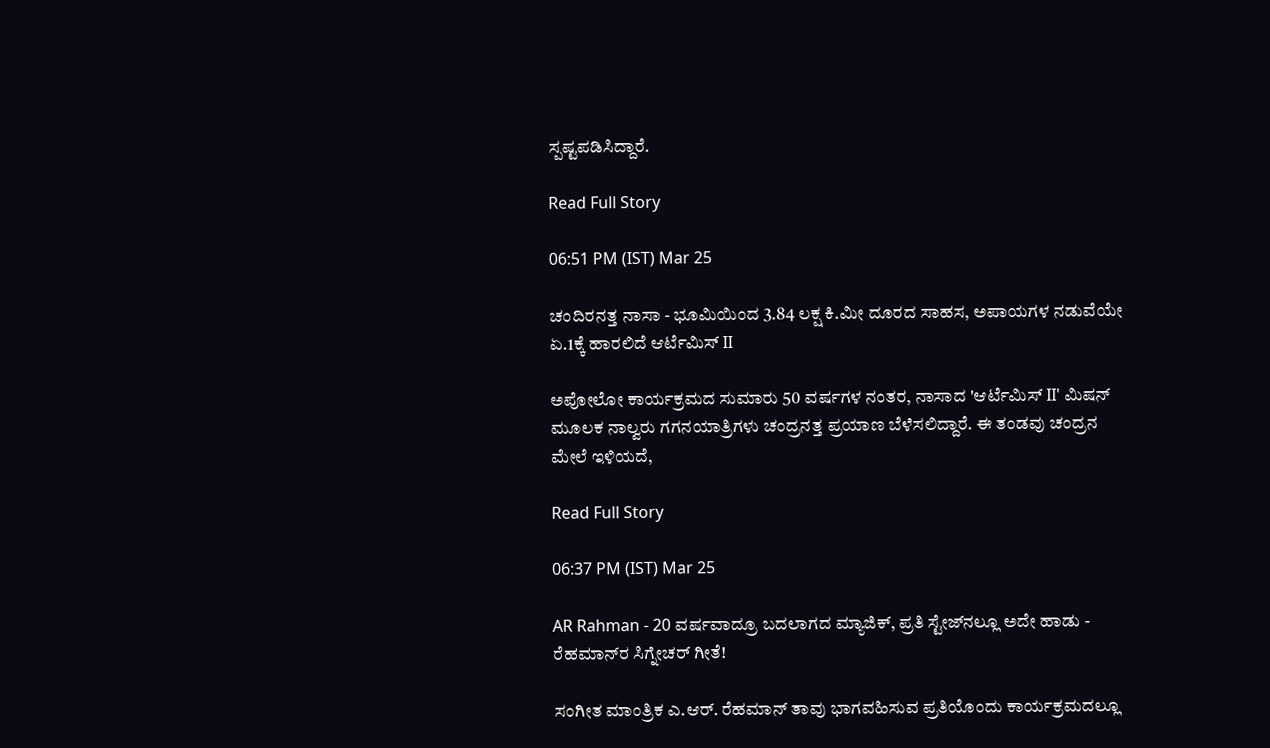ಸ್ಪಷ್ಟಪಡಿಸಿದ್ದಾರೆ.

Read Full Story

06:51 PM (IST) Mar 25

ಚಂದಿರನತ್ತ ನಾಸಾ - ಭೂಮಿಯಿಂದ 3.84 ಲಕ್ಷ ಕಿ.ಮೀ ದೂರದ ಸಾಹಸ, ಅಪಾಯಗಳ ನಡುವೆಯೇ ಏ.1ಕ್ಕೆ ಹಾರಲಿದೆ ಆರ್ಟೆಮಿಸ್ II

ಅಪೋಲೋ ಕಾರ್ಯಕ್ರಮದ ಸುಮಾರು 50 ವರ್ಷಗಳ ನಂತರ, ನಾಸಾದ 'ಆರ್ಟೆಮಿಸ್ II' ಮಿಷನ್ ಮೂಲಕ ನಾಲ್ವರು ಗಗನಯಾತ್ರಿಗಳು ಚಂದ್ರನತ್ತ ಪ್ರಯಾಣ ಬೆಳೆಸಲಿದ್ದಾರೆ. ಈ ತಂಡವು ಚಂದ್ರನ ಮೇಲೆ ಇಳಿಯದೆ,

Read Full Story

06:37 PM (IST) Mar 25

AR Rahman - 20 ವರ್ಷವಾದ್ರೂ ಬದಲಾಗದ ಮ್ಯಾಜಿಕ್, ಪ್ರತಿ ಸ್ಟೇಜ್‌ನಲ್ಲೂ ಅದೇ ಹಾಡು - ರೆಹಮಾನ್‌ರ ಸಿಗ್ನೇಚರ್ ಗೀತೆ!

ಸಂಗೀತ ಮಾಂತ್ರಿಕ ಎ.ಆರ್. ರೆಹಮಾನ್ ತಾವು ಭಾಗವಹಿಸುವ ಪ್ರತಿಯೊಂದು ಕಾರ್ಯಕ್ರಮದಲ್ಲೂ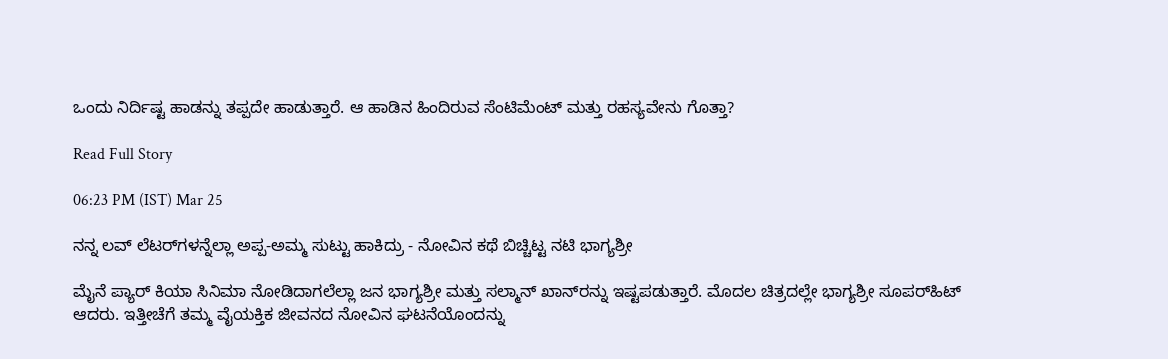ಒಂದು ನಿರ್ದಿಷ್ಟ ಹಾಡನ್ನು ತಪ್ಪದೇ ಹಾಡುತ್ತಾರೆ. ಆ ಹಾಡಿನ ಹಿಂದಿರುವ ಸೆಂಟಿಮೆಂಟ್ ಮತ್ತು ರಹಸ್ಯವೇನು ಗೊತ್ತಾ?

Read Full Story

06:23 PM (IST) Mar 25

ನನ್ನ ಲವ್ ಲೆಟರ್‌ಗಳನ್ನೆಲ್ಲಾ ಅಪ್ಪ-ಅಮ್ಮ ಸುಟ್ಟು ಹಾಕಿದ್ರು - ನೋವಿನ ಕಥೆ ಬಿಚ್ಚಿಟ್ಟ ನಟಿ ಭಾಗ್ಯಶ್ರೀ

ಮೈನೆ ಪ್ಯಾರ್ ಕಿಯಾ ಸಿನಿಮಾ ನೋಡಿದಾಗಲೆಲ್ಲಾ ಜನ ಭಾಗ್ಯಶ್ರೀ ಮತ್ತು ಸಲ್ಮಾನ್ ಖಾನ್‌ರನ್ನು ಇಷ್ಟಪಡುತ್ತಾರೆ. ಮೊದಲ ಚಿತ್ರದಲ್ಲೇ ಭಾಗ್ಯಶ್ರೀ ಸೂಪರ್‌ಹಿಟ್ ಆದರು. ಇತ್ತೀಚೆಗೆ ತಮ್ಮ ವೈಯಕ್ತಿಕ ಜೀವನದ ನೋವಿನ ಘಟನೆಯೊಂದನ್ನು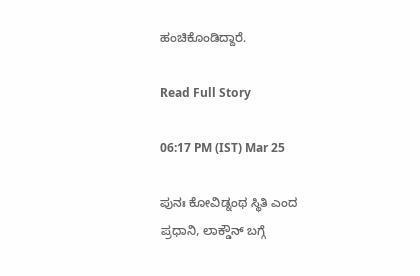ಹಂಚಿಕೊಂಡಿದ್ದಾರೆ.

Read Full Story

06:17 PM (IST) Mar 25

ಪುನಃ ಕೋವಿಡ್ನಂಥ ಸ್ಥಿತಿ ಎಂದ ಪ್ರಧಾನಿ, ಲಾಕ್ಡೌನ್ ಬಗ್ಗೆ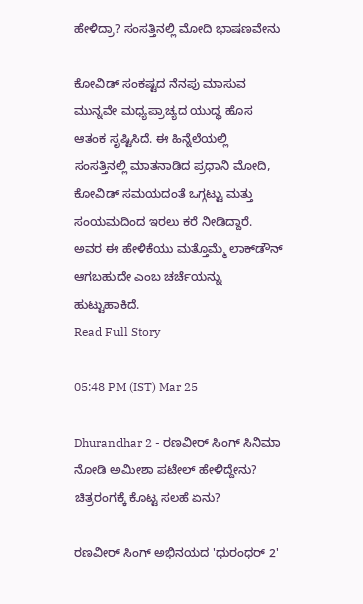ಹೇಳಿದ್ರಾ? ಸಂಸತ್ತಿನಲ್ಲಿ ಮೋದಿ ಭಾಷಣವೇನು

ಕೋವಿಡ್ ಸಂಕಷ್ಟದ ನೆನಪು ಮಾಸುವ ಮುನ್ನವೇ ಮಧ್ಯಪ್ರಾಚ್ಯದ ಯುದ್ಧ ಹೊಸ ಆತಂಕ ಸೃಷ್ಟಿಸಿದೆ. ಈ ಹಿನ್ನೆಲೆಯಲ್ಲಿ ಸಂಸತ್ತಿನಲ್ಲಿ ಮಾತನಾಡಿದ ಪ್ರಧಾನಿ ಮೋದಿ, ಕೋವಿಡ್ ಸಮಯದಂತೆ ಒಗ್ಗಟ್ಟು ಮತ್ತು ಸಂಯಮದಿಂದ ಇರಲು ಕರೆ ನೀಡಿದ್ದಾರೆ. ಅವರ ಈ ಹೇಳಿಕೆಯು ಮತ್ತೊಮ್ಮೆ ಲಾಕ್‌ಡೌನ್ ಆಗಬಹುದೇ ಎಂಬ ಚರ್ಚೆಯನ್ನು ಹುಟ್ಟುಹಾಕಿದೆ.
Read Full Story

05:48 PM (IST) Mar 25

Dhurandhar 2 - ರಣವೀರ್ ಸಿಂಗ್ ಸಿನಿಮಾ ನೋಡಿ ಅಮೀಶಾ ಪಟೇಲ್ ಹೇಳಿದ್ದೇನು? ಚಿತ್ರರಂಗಕ್ಕೆ ಕೊಟ್ಟ ಸಲಹೆ ಏನು?

ರಣವೀರ್ ಸಿಂಗ್ ಅಭಿನಯದ 'ಧುರಂಧರ್ 2'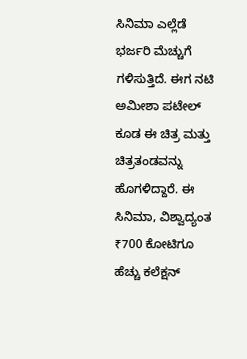ಸಿನಿಮಾ ಎಲ್ಲೆಡೆ ಭರ್ಜರಿ ಮೆಚ್ಚುಗೆ ಗಳಿಸುತ್ತಿದೆ. ಈಗ ನಟಿ ಅಮೀಶಾ ಪಟೇಲ್ ಕೂಡ ಈ ಚಿತ್ರ ಮತ್ತು ಚಿತ್ರತಂಡವನ್ನು ಹೊಗಳಿದ್ದಾರೆ. ಈ ಸಿನಿಮಾ, ವಿಶ್ವಾದ್ಯಂತ ₹700 ಕೋಟಿಗೂ ಹೆಚ್ಚು ಕಲೆಕ್ಷನ್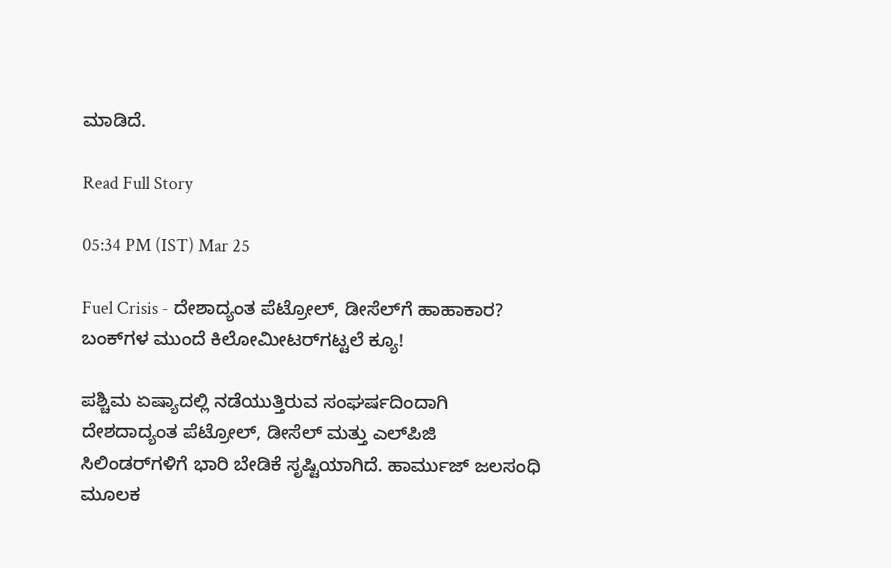ಮಾಡಿದೆ.

Read Full Story

05:34 PM (IST) Mar 25

Fuel Crisis - ದೇಶಾದ್ಯಂತ ಪೆಟ್ರೋಲ್, ಡೀಸೆಲ್‌ಗೆ ಹಾಹಾಕಾರ? ಬಂಕ್‌ಗಳ ಮುಂದೆ ಕಿಲೋಮೀಟರ್‌ಗಟ್ಟಲೆ ಕ್ಯೂ!

ಪಶ್ಚಿಮ ಏಷ್ಯಾದಲ್ಲಿ ನಡೆಯುತ್ತಿರುವ ಸಂಘರ್ಷದಿಂದಾಗಿ ದೇಶದಾದ್ಯಂತ ಪೆಟ್ರೋಲ್, ಡೀಸೆಲ್ ಮತ್ತು ಎಲ್‌ಪಿಜಿ ಸಿಲಿಂಡರ್‌ಗಳಿಗೆ ಭಾರಿ ಬೇಡಿಕೆ ಸೃಷ್ಟಿಯಾಗಿದೆ. ಹಾರ್ಮುಜ್ ಜಲಸಂಧಿ ಮೂಲಕ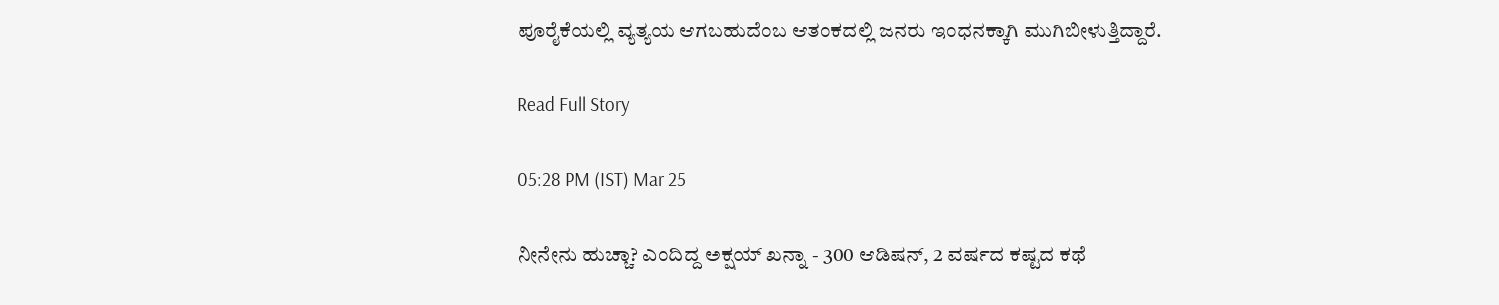ಪೂರೈಕೆಯಲ್ಲಿ ವ್ಯತ್ಯಯ ಆಗಬಹುದೆಂಬ ಆತಂಕದಲ್ಲಿ ಜನರು ಇಂಧನಕ್ಕಾಗಿ ಮುಗಿಬೀಳುತ್ತಿದ್ದಾರೆ.

Read Full Story

05:28 PM (IST) Mar 25

ನೀನೇನು ಹುಚ್ಚಾ? ಎಂದಿದ್ದ ಅಕ್ಷಯ್ ಖನ್ನಾ - 300 ಆಡಿಷನ್, 2 ವರ್ಷದ ಕಷ್ಟದ ಕಥೆ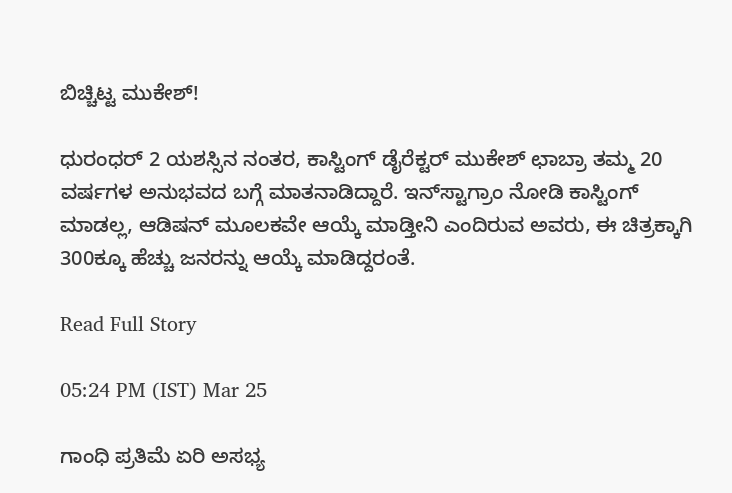ಬಿಚ್ಚಿಟ್ಟ ಮುಕೇಶ್!

ಧುರಂಧರ್ 2 ಯಶಸ್ಸಿನ ನಂತರ, ಕಾಸ್ಟಿಂಗ್ ಡೈರೆಕ್ಟರ್ ಮುಕೇಶ್ ಛಾಬ್ರಾ ತಮ್ಮ 20 ವರ್ಷಗಳ ಅನುಭವದ ಬಗ್ಗೆ ಮಾತನಾಡಿದ್ದಾರೆ. ಇನ್‌ಸ್ಟಾಗ್ರಾಂ ನೋಡಿ ಕಾಸ್ಟಿಂಗ್ ಮಾಡಲ್ಲ, ಆಡಿಷನ್ ಮೂಲಕವೇ ಆಯ್ಕೆ ಮಾಡ್ತೀನಿ ಎಂದಿರುವ ಅವರು, ಈ ಚಿತ್ರಕ್ಕಾಗಿ 300ಕ್ಕೂ ಹೆಚ್ಚು ಜನರನ್ನು ಆಯ್ಕೆ ಮಾಡಿದ್ದರಂತೆ.

Read Full Story

05:24 PM (IST) Mar 25

ಗಾಂಧಿ ಪ್ರತಿಮೆ ಏರಿ ಅಸಭ್ಯ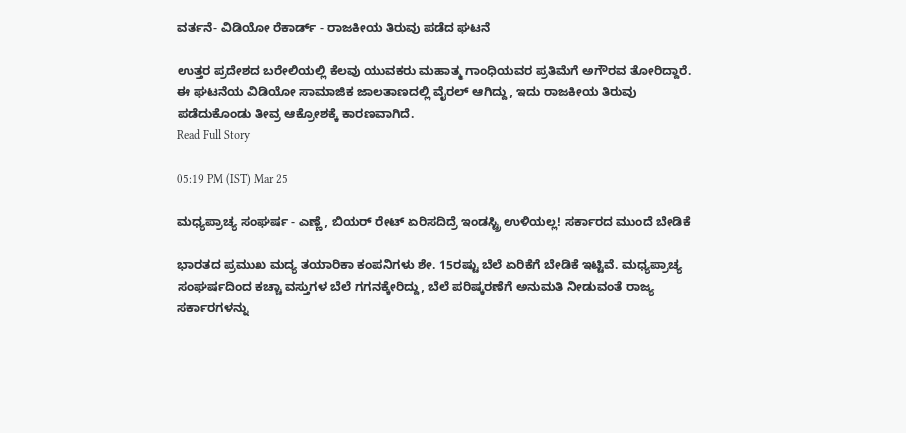ವರ್ತನೆ- ವಿಡಿಯೋ ರೆಕಾರ್ಡ್ - ರಾಜಕೀಯ ತಿರುವು ಪಡೆದ ಘಟನೆ

ಉತ್ತರ ಪ್ರದೇಶದ ಬರೇಲಿಯಲ್ಲಿ ಕೆಲವು ಯುವಕರು ಮಹಾತ್ಮ ಗಾಂಧಿಯವರ ಪ್ರತಿಮೆಗೆ ಅಗೌರವ ತೋರಿದ್ದಾರೆ. ಈ ಘಟನೆಯ ವಿಡಿಯೋ ಸಾಮಾಜಿಕ ಜಾಲತಾಣದಲ್ಲಿ ವೈರಲ್ ಆಗಿದ್ದು, ಇದು ರಾಜಕೀಯ ತಿರುವು ಪಡೆದುಕೊಂಡು ತೀವ್ರ ಆಕ್ರೋಶಕ್ಕೆ ಕಾರಣವಾಗಿದೆ.
Read Full Story

05:19 PM (IST) Mar 25

ಮಧ್ಯಪ್ರಾಚ್ಯ ಸಂಘರ್ಷ - ಎಣ್ಣೆ, ಬಿಯರ್ ರೇಟ್ ಏರಿಸದಿದ್ರೆ ಇಂಡಸ್ಟ್ರಿ ಉಳಿಯಲ್ಲ! ಸರ್ಕಾರದ ಮುಂದೆ ಬೇಡಿಕೆ

ಭಾರತದ ಪ್ರಮುಖ ಮದ್ಯ ತಯಾರಿಕಾ ಕಂಪನಿಗಳು ಶೇ. 15ರಷ್ಟು ಬೆಲೆ ಏರಿಕೆಗೆ ಬೇಡಿಕೆ ಇಟ್ಟಿವೆ. ಮಧ್ಯಪ್ರಾಚ್ಯ ಸಂಘರ್ಷದಿಂದ ಕಚ್ಚಾ ವಸ್ತುಗಳ ಬೆಲೆ ಗಗನಕ್ಕೇರಿದ್ದು, ಬೆಲೆ ಪರಿಷ್ಕರಣೆಗೆ ಅನುಮತಿ ನೀಡುವಂತೆ ರಾಜ್ಯ ಸರ್ಕಾರಗಳನ್ನು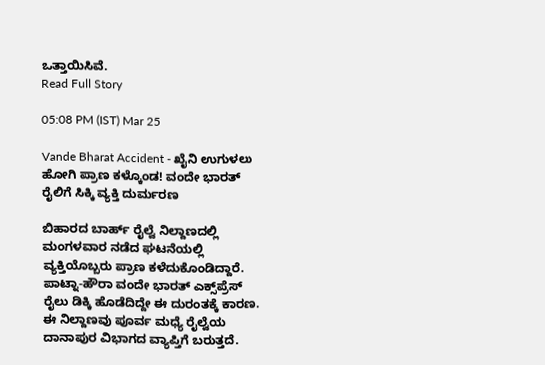ಒತ್ತಾಯಿಸಿವೆ.
Read Full Story

05:08 PM (IST) Mar 25

Vande Bharat Accident - ಖೈನಿ ಉಗುಳಲು ಹೋಗಿ ಪ್ರಾಣ ಕಳ್ಕೊಂಡ! ವಂದೇ ಭಾರತ್ ರೈಲಿಗೆ ಸಿಕ್ಕಿ ವ್ಯಕ್ತಿ ದುರ್ಮರಣ

ಬಿಹಾರದ ಬಾರ್ಹ್ ರೈಲ್ವೆ ನಿಲ್ದಾಣದಲ್ಲಿ ಮಂಗಳವಾರ ನಡೆದ ಘಟನೆಯಲ್ಲಿ ವ್ಯಕ್ತಿಯೊಬ್ಬರು ಪ್ರಾಣ ಕಳೆದುಕೊಂಡಿದ್ದಾರೆ. ಪಾಟ್ನಾ-ಹೌರಾ ವಂದೇ ಭಾರತ್ ಎಕ್ಸ್‌ಪ್ರೆಸ್ ರೈಲು ಡಿಕ್ಕಿ ಹೊಡೆದಿದ್ದೇ ಈ ದುರಂತಕ್ಕೆ ಕಾರಣ. ಈ ನಿಲ್ದಾಣವು ಪೂರ್ವ ಮಧ್ಯೆ ರೈಲ್ವೆಯ ದಾನಾಪುರ ವಿಭಾಗದ ವ್ಯಾಪ್ತಿಗೆ ಬರುತ್ತದೆ.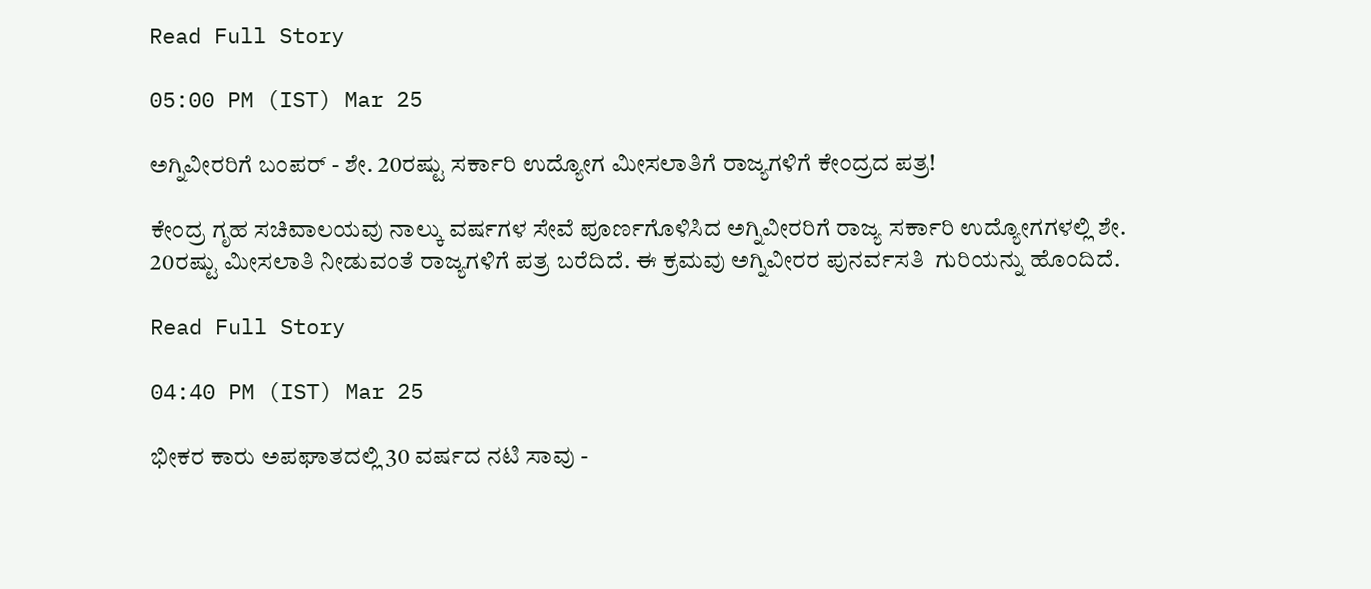Read Full Story

05:00 PM (IST) Mar 25

ಅಗ್ನಿವೀರರಿಗೆ ಬಂಪರ್ - ಶೇ. 20ರಷ್ಟು ಸರ್ಕಾರಿ ಉದ್ಯೋಗ ಮೀಸಲಾತಿಗೆ ರಾಜ್ಯಗಳಿಗೆ ಕೇಂದ್ರದ ಪತ್ರ!

ಕೇಂದ್ರ ಗೃಹ ಸಚಿವಾಲಯವು ನಾಲ್ಕು ವರ್ಷಗಳ ಸೇವೆ ಪೂರ್ಣಗೊಳಿಸಿದ ಅಗ್ನಿವೀರರಿಗೆ ರಾಜ್ಯ ಸರ್ಕಾರಿ ಉದ್ಯೋಗಗಳಲ್ಲಿ ಶೇ. 20ರಷ್ಟು ಮೀಸಲಾತಿ ನೀಡುವಂತೆ ರಾಜ್ಯಗಳಿಗೆ ಪತ್ರ ಬರೆದಿದೆ. ಈ ಕ್ರಮವು ಅಗ್ನಿವೀರರ ಪುನರ್ವಸತಿ  ಗುರಿಯನ್ನು ಹೊಂದಿದೆ.

Read Full Story

04:40 PM (IST) Mar 25

ಭೀಕರ ಕಾರು ಅಪಘಾತದಲ್ಲಿ 30 ವರ್ಷದ ನಟಿ ಸಾವು -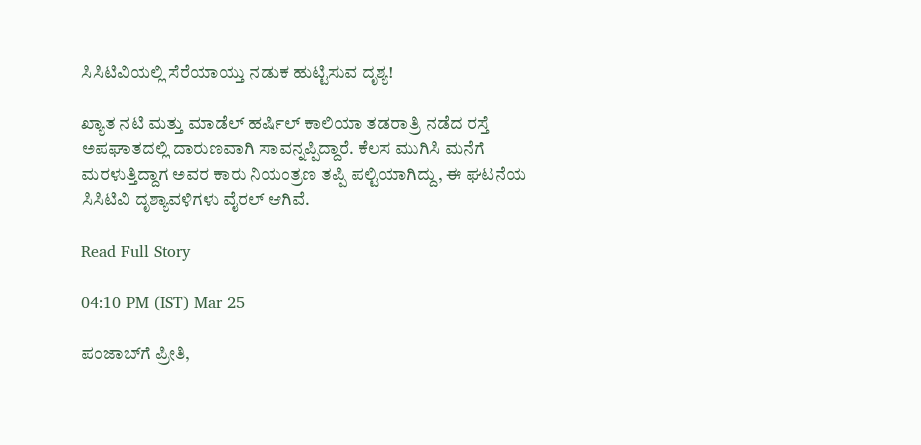ಸಿಸಿಟಿವಿಯಲ್ಲಿ ಸೆರೆಯಾಯ್ತು ನಡುಕ ಹುಟ್ಟಿಸುವ ದೃಶ್ಯ!

ಖ್ಯಾತ ನಟಿ ಮತ್ತು ಮಾಡೆಲ್ ಹರ್ಷಿಲ್ ಕಾಲಿಯಾ ತಡರಾತ್ರಿ ನಡೆದ ರಸ್ತೆ ಅಪಘಾತದಲ್ಲಿ ದಾರುಣವಾಗಿ ಸಾವನ್ನಪ್ಪಿದ್ದಾರೆ. ಕೆಲಸ ಮುಗಿಸಿ ಮನೆಗೆ ಮರಳುತ್ತಿದ್ದಾಗ ಅವರ ಕಾರು ನಿಯಂತ್ರಣ ತಪ್ಪಿ ಪಲ್ಟಿಯಾಗಿದ್ದು, ಈ ಘಟನೆಯ ಸಿಸಿಟಿವಿ ದೃಶ್ಯಾವಳಿಗಳು ವೈರಲ್ ಆಗಿವೆ.

Read Full Story

04:10 PM (IST) Mar 25

ಪಂಜಾಬ್‌ಗೆ ಪ್ರೀತಿ,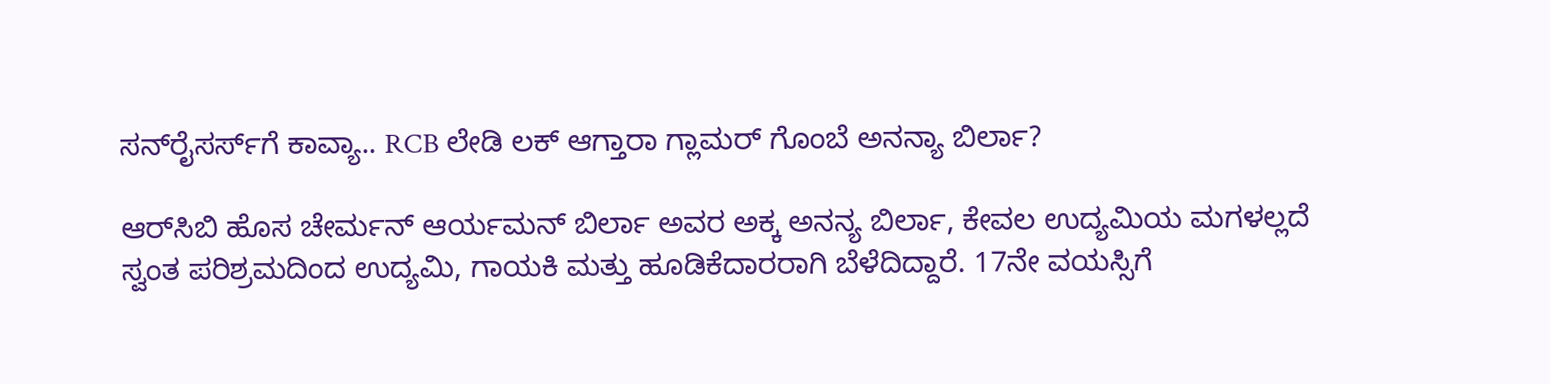ಸನ್‌ರೈಸರ್ಸ್‌ಗೆ ಕಾವ್ಯಾ.. RCB ಲೇಡಿ ಲಕ್‌ ಆಗ್ತಾರಾ ಗ್ಲಾಮರ್‌ ಗೊಂಬೆ ಅನನ್ಯಾ ಬಿರ್ಲಾ?

ಆರ್‌ಸಿಬಿ ಹೊಸ ಚೇರ್ಮನ್‌ ಆರ್ಯಮನ್‌ ಬಿರ್ಲಾ ಅವರ ಅಕ್ಕ ಅನನ್ಯ ಬಿರ್ಲಾ, ಕೇವಲ ಉದ್ಯಮಿಯ ಮಗಳಲ್ಲದೆ ಸ್ವಂತ ಪರಿಶ್ರಮದಿಂದ ಉದ್ಯಮಿ, ಗಾಯಕಿ ಮತ್ತು ಹೂಡಿಕೆದಾರರಾಗಿ ಬೆಳೆದಿದ್ದಾರೆ. 17ನೇ ವಯಸ್ಸಿಗೆ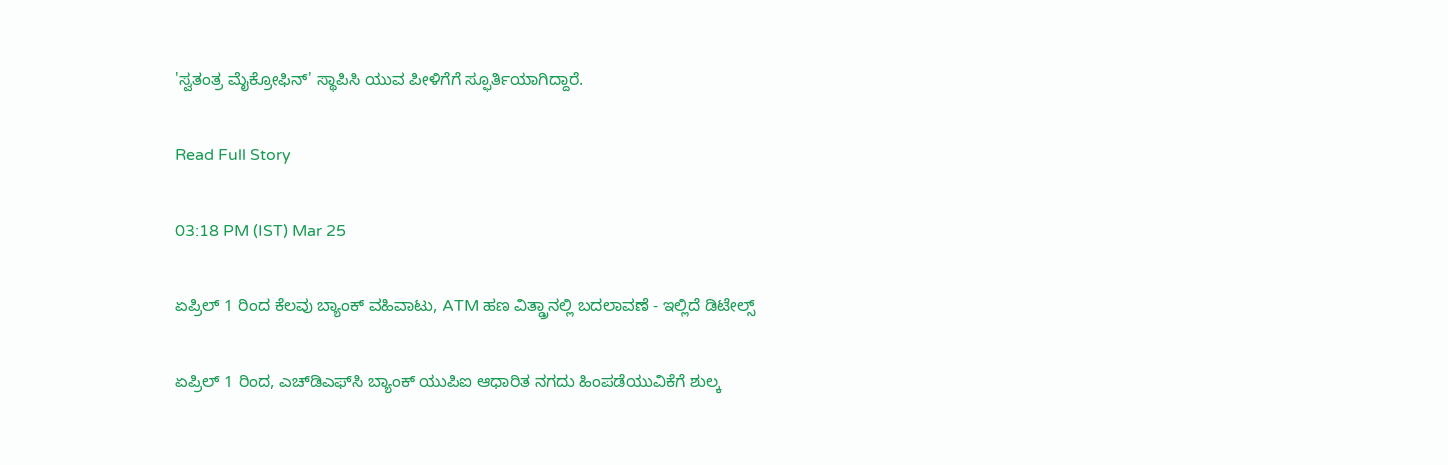'ಸ್ವತಂತ್ರ ಮೈಕ್ರೋಫಿನ್' ಸ್ಥಾಪಿಸಿ ಯುವ ಪೀಳಿಗೆಗೆ ಸ್ಫೂರ್ತಿಯಾಗಿದ್ದಾರೆ.

Read Full Story

03:18 PM (IST) Mar 25

ಏಪ್ರಿಲ್ 1 ರಿಂದ ಕೆಲವು ಬ್ಯಾಂಕ್ ವಹಿವಾಟು, ATM ಹಣ ವಿತ್ಡ್ರಾನಲ್ಲಿ ಬದಲಾವಣೆ - ಇಲ್ಲಿದೆ ಡಿಟೇಲ್ಸ್

ಏಪ್ರಿಲ್ 1 ರಿಂದ, ಎಚ್‌ಡಿಎಫ್‌ಸಿ ಬ್ಯಾಂಕ್ ಯುಪಿಐ ಆಧಾರಿತ ನಗದು ಹಿಂಪಡೆಯುವಿಕೆಗೆ ಶುಲ್ಕ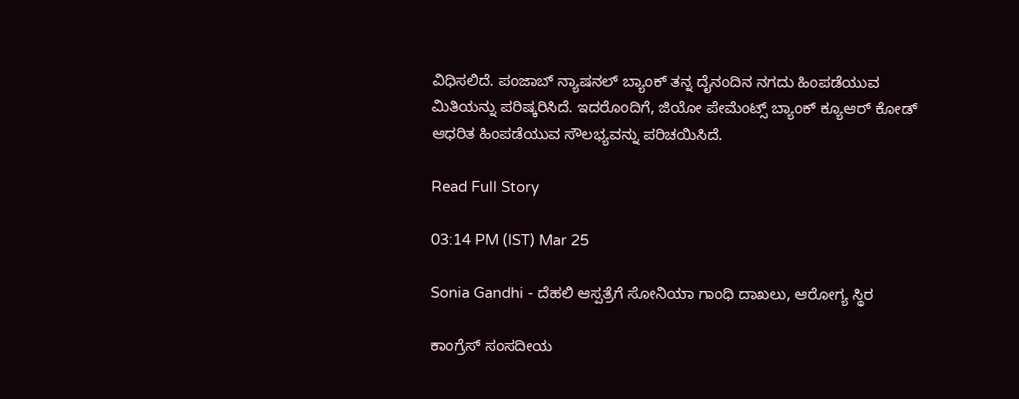ವಿಧಿಸಲಿದೆ. ಪಂಜಾಬ್ ನ್ಯಾಷನಲ್ ಬ್ಯಾಂಕ್ ತನ್ನ ದೈನಂದಿನ ನಗದು ಹಿಂಪಡೆಯುವ ಮಿತಿಯನ್ನು ಪರಿಷ್ಕರಿಸಿದೆ. ಇದರೊಂದಿಗೆ, ಜಿಯೋ ಪೇಮೆಂಟ್ಸ್ ಬ್ಯಾಂಕ್ ಕ್ಯೂಆರ್ ಕೋಡ್ ಆಧರಿತ ಹಿಂಪಡೆಯುವ ಸೌಲಭ್ಯವನ್ನು ಪರಿಚಯಿಸಿದೆ.

Read Full Story

03:14 PM (IST) Mar 25

Sonia Gandhi - ದೆಹಲಿ ಆಸ್ಪತ್ರೆಗೆ ಸೋನಿಯಾ ಗಾಂಧಿ ದಾಖಲು, ಆರೋಗ್ಯ ಸ್ಥಿರ

ಕಾಂಗ್ರೆಸ್ ಸಂಸದೀಯ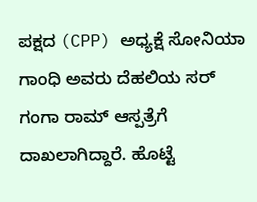ಪಕ್ಷದ (CPP) ಅಧ್ಯಕ್ಷೆ ಸೋನಿಯಾ ಗಾಂಧಿ ಅವರು ದೆಹಲಿಯ ಸರ್ ಗಂಗಾ ರಾಮ್ ಆಸ್ಪತ್ರೆಗೆ ದಾಖಲಾಗಿದ್ದಾರೆ. ಹೊಟ್ಟೆ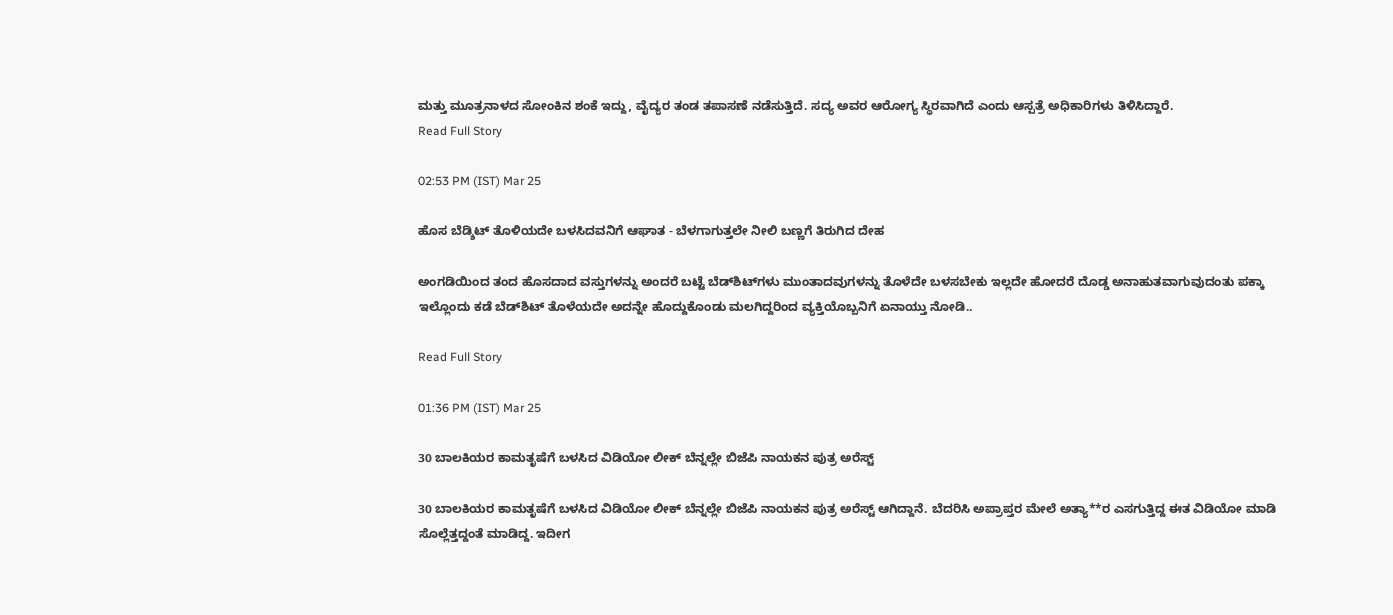ಮತ್ತು ಮೂತ್ರನಾಳದ ಸೋಂಕಿನ ಶಂಕೆ ಇದ್ದು, ವೈದ್ಯರ ತಂಡ ತಪಾಸಣೆ ನಡೆಸುತ್ತಿದೆ. ಸದ್ಯ ಅವರ ಆರೋಗ್ಯ ಸ್ಥಿರವಾಗಿದೆ ಎಂದು ಆಸ್ಪತ್ರೆ ಅಧಿಕಾರಿಗಳು ತಿಳಿಸಿದ್ದಾರೆ.
Read Full Story

02:53 PM (IST) Mar 25

ಹೊಸ ಬೆಡ್ಶಿಟ್ ತೊಳಿಯದೇ ಬಳಸಿದವನಿಗೆ ಆಘಾತ - ಬೆಳಗಾಗುತ್ತಲೇ ನೀಲಿ ಬಣ್ಣಗೆ ತಿರುಗಿದ ದೇಹ

ಅಂಗಡಿಯಿಂದ ತಂದ ಹೊಸದಾದ ವಸ್ತುಗಳನ್ನು ಅಂದರೆ ಬಟ್ಟೆ ಬೆಡ್‌ಶಿಟ್‌ಗಳು ಮುಂತಾದವುಗಳನ್ನು ತೊಳೆದೇ ಬಳಸಬೇಕು ಇಲ್ಲದೇ ಹೋದರೆ ದೊಡ್ಡ ಅನಾಹುತವಾಗುವುದಂತು ಪಕ್ಕಾ ಇಲ್ಲೊಂದು ಕಡೆ ಬೆಡ್‌ಶಿಟ್ ತೊಳೆಯದೇ ಅದನ್ನೇ ಹೊದ್ದುಕೊಂಡು ಮಲಗಿದ್ದರಿಂದ ವ್ಯಕ್ತಿಯೊಬ್ಬನಿಗೆ ಏನಾಯ್ತು ನೋಡಿ..

Read Full Story

01:36 PM (IST) Mar 25

30 ಬಾಲಕಿಯರ ಕಾಮತೃಷೆಗೆ ಬಳಸಿದ ವಿಡಿಯೋ ಲೀಕ್ ಬೆನ್ನಲ್ಲೇ ಬಿಜೆಪಿ ನಾಯಕನ ಪುತ್ರ ಅರೆಸ್ಟ್

30 ಬಾಲಕಿಯರ ಕಾಮತೃಷೆಗೆ ಬಳಸಿದ ವಿಡಿಯೋ ಲೀಕ್ ಬೆನ್ನಲ್ಲೇ ಬಿಜೆಪಿ ನಾಯಕನ ಪುತ್ರ ಅರೆಸ್ಟ್ ಆಗಿದ್ದಾನೆ. ಬೆದರಿಸಿ ಅಪ್ರಾಪ್ತರ ಮೇಲೆ ಅತ್ಯಾ**ರ ಎಸಗುತ್ತಿದ್ದ ಈತ ವಿಡಿಯೋ ಮಾಡಿ ಸೊಲ್ಲೆತ್ತದ್ದಂತೆ ಮಾಡಿದ್ದ. ಇದೀಗ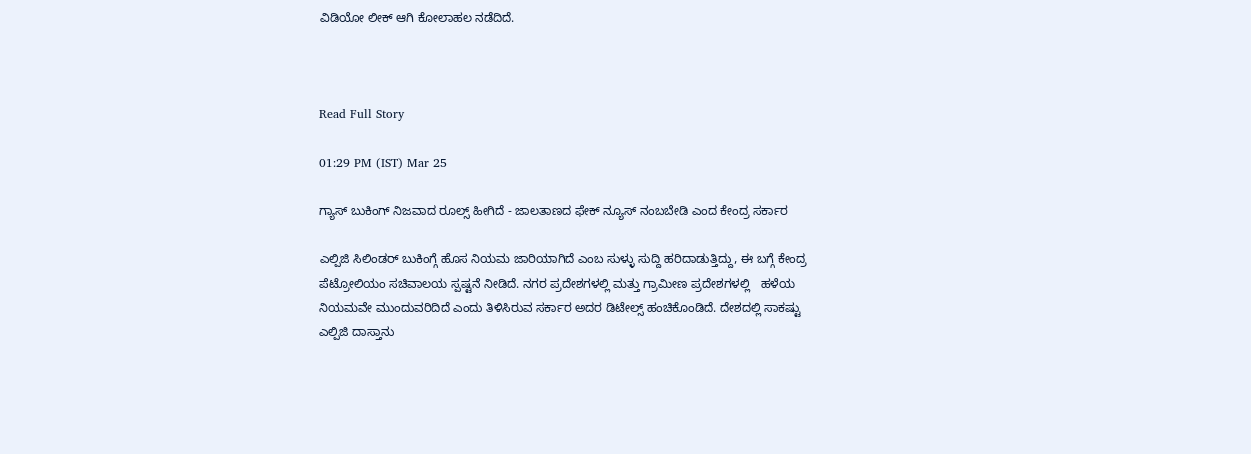ವಿಡಿಯೋ ಲೀಕ್ ಆಗಿ ಕೋಲಾಹಲ ನಡೆದಿದೆ.



Read Full Story

01:29 PM (IST) Mar 25

ಗ್ಯಾಸ್ ಬುಕಿಂಗ್ ನಿಜವಾದ ರೂಲ್ಸ್ ಹೀಗಿದೆ - ಜಾಲತಾಣದ ಫೇಕ್ ನ್ಯೂಸ್ ನಂಬಬೇಡಿ ಎಂದ ಕೇಂದ್ರ ಸರ್ಕಾರ

ಎಲ್ಪಿಜಿ ಸಿಲಿಂಡರ್ ಬುಕಿಂಗ್ಗೆ ಹೊಸ ನಿಯಮ ಜಾರಿಯಾಗಿದೆ ಎಂಬ ಸುಳ್ಳು ಸುದ್ದಿ ಹರಿದಾಡುತ್ತಿದ್ದು, ಈ ಬಗ್ಗೆ ಕೇಂದ್ರ ಪೆಟ್ರೋಲಿಯಂ ಸಚಿವಾಲಯ ಸ್ಪಷ್ಟನೆ ನೀಡಿದೆ. ನಗರ ಪ್ರದೇಶಗಳಲ್ಲಿ ಮತ್ತು ಗ್ರಾಮೀಣ ಪ್ರದೇಶಗಳಲ್ಲಿ   ಹಳೆಯ ನಿಯಮವೇ ಮುಂದುವರಿದಿದೆ ಎಂದು ತಿಳಿಸಿರುವ ಸರ್ಕಾರ ಅದರ ಡಿಟೇಲ್ಸ್ ಹಂಚಿಕೊಂಡಿದೆ. ದೇಶದಲ್ಲಿ ಸಾಕಷ್ಟು ಎಲ್ಪಿಜಿ ದಾಸ್ತಾನು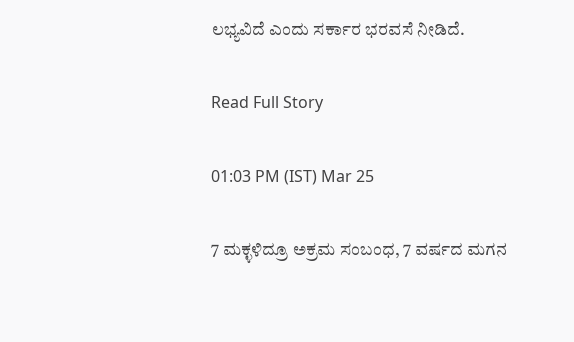ಲಭ್ಯವಿದೆ ಎಂದು ಸರ್ಕಾರ ಭರವಸೆ ನೀಡಿದೆ.

Read Full Story

01:03 PM (IST) Mar 25

7 ಮಕ್ಳಳಿದ್ರೂ ಅಕ್ರಮ ಸಂಬಂಧ, 7 ವರ್ಷದ ಮಗನ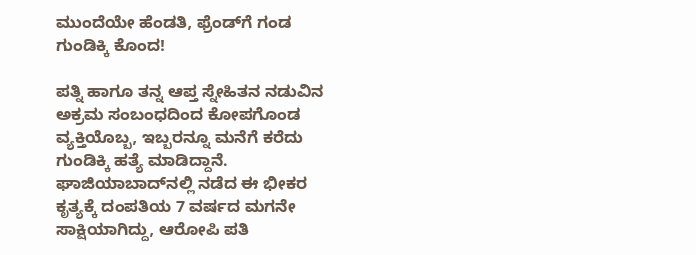ಮುಂದೆಯೇ ಹೆಂಡತಿ, ಫ್ರೆಂಡ್‌ಗೆ ಗಂಡ ಗುಂಡಿಕ್ಕಿ ಕೊಂದ!

ಪತ್ನಿ ಹಾಗೂ ತನ್ನ ಆಪ್ತ ಸ್ನೇಹಿತನ ನಡುವಿನ ಅಕ್ರಮ ಸಂಬಂಧದಿಂದ ಕೋಪಗೊಂಡ ವ್ಯಕ್ತಿಯೊಬ್ಬ, ಇಬ್ಬರನ್ನೂ ಮನೆಗೆ ಕರೆದು ಗುಂಡಿಕ್ಕಿ ಹತ್ಯೆ ಮಾಡಿದ್ದಾನೆ. ಘಾಜಿಯಾಬಾದ್‌ನಲ್ಲಿ ನಡೆದ ಈ ಭೀಕರ ಕೃತ್ಯಕ್ಕೆ ದಂಪತಿಯ 7 ವರ್ಷದ ಮಗನೇ ಸಾಕ್ಷಿಯಾಗಿದ್ದು, ಆರೋಪಿ ಪತಿ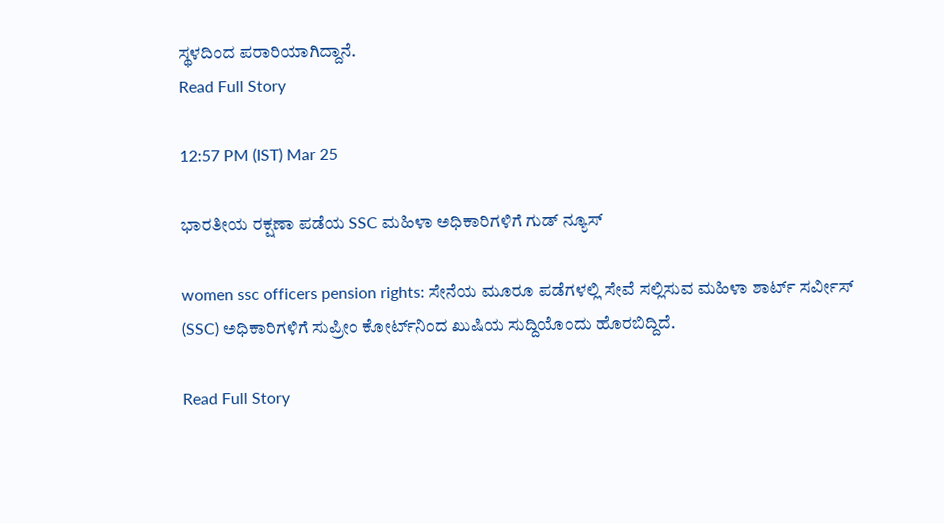ಸ್ಥಳದಿಂದ ಪರಾರಿಯಾಗಿದ್ದಾನೆ.
Read Full Story

12:57 PM (IST) Mar 25

ಭಾರತೀಯ ರಕ್ಷಣಾ ಪಡೆಯ SSC ಮಹಿಳಾ ಅಧಿಕಾರಿಗಳಿಗೆ ಗುಡ್ ನ್ಯೂಸ್

women ssc officers pension rights: ಸೇನೆಯ ಮೂರೂ ಪಡೆಗಳಲ್ಲಿ ಸೇವೆ ಸಲ್ಲಿಸುವ ಮಹಿಳಾ ಶಾರ್ಟ್ ಸರ್ವೀಸ್ (SSC) ಅಧಿಕಾರಿಗಳಿಗೆ ಸುಪ್ರೀಂ ಕೋರ್ಟ್‌ನಿಂದ ಖುಷಿಯ ಸುದ್ದಿಯೊಂದು ಹೊರಬಿದ್ದಿದೆ.

Read Full Story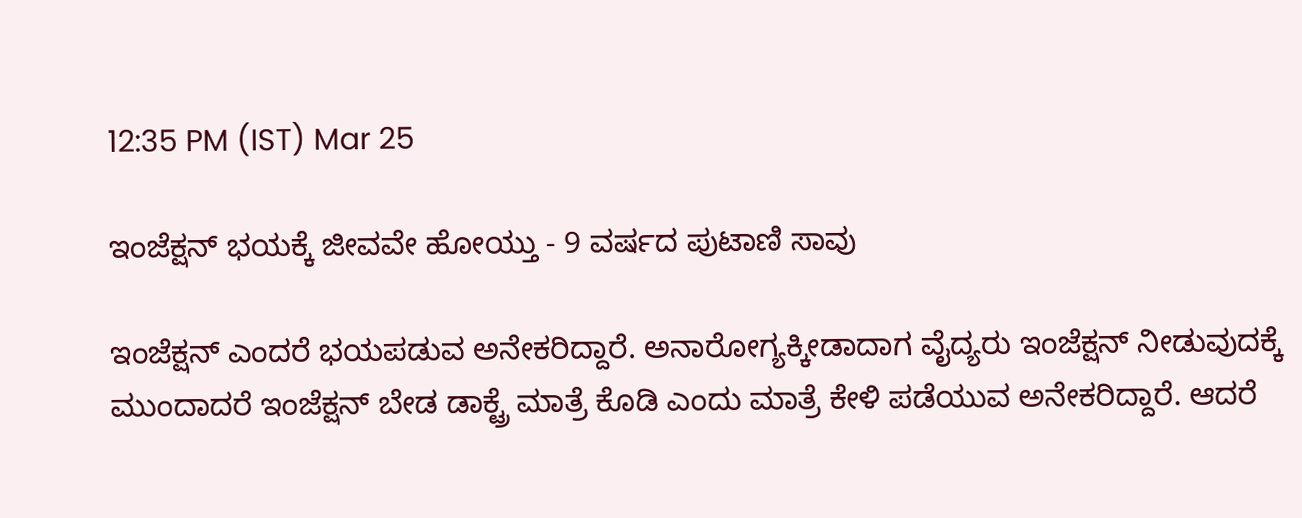12:35 PM (IST) Mar 25

ಇಂಜೆಕ್ಷನ್ ಭಯಕ್ಕೆ ಜೀವವೇ ಹೋಯ್ತು - 9 ವರ್ಷದ ಪುಟಾಣಿ ಸಾವು

ಇಂಜೆಕ್ಷನ್ ಎಂದರೆ ಭಯಪಡುವ ಅನೇಕರಿದ್ದಾರೆ. ಅನಾರೋಗ್ಯಕ್ಕೀಡಾದಾಗ ವೈದ್ಯರು ಇಂಜೆಕ್ಷನ್ ನೀಡುವುದಕ್ಕೆ ಮುಂದಾದರೆ ಇಂಜೆಕ್ಷನ್ ಬೇಡ ಡಾಕ್ಟ್ರೆ ಮಾತ್ರೆ ಕೊಡಿ ಎಂದು ಮಾತ್ರೆ ಕೇಳಿ ಪಡೆಯುವ ಅನೇಕರಿದ್ದಾರೆ. ಆದರೆ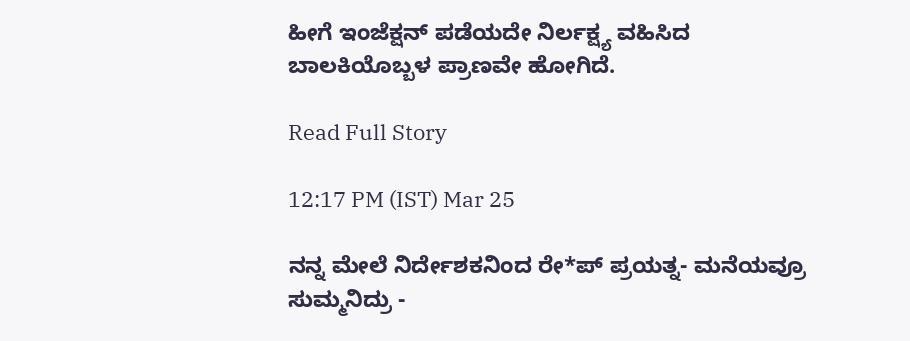ಹೀಗೆ ಇಂಜೆಕ್ಷನ್ ಪಡೆಯದೇ ನಿರ್ಲಕ್ಷ್ಯ ವಹಿಸಿದ ಬಾಲಕಿಯೊಬ್ಬಳ ಪ್ರಾಣವೇ ಹೋಗಿದೆ.

Read Full Story

12:17 PM (IST) Mar 25

ನನ್ನ ಮೇಲೆ ನಿರ್ದೇಶಕನಿಂದ ರೇ*ಪ್ ಪ್ರಯತ್ನ- ಮನೆಯವ್ರೂ ಸುಮ್ಮನಿದ್ರು -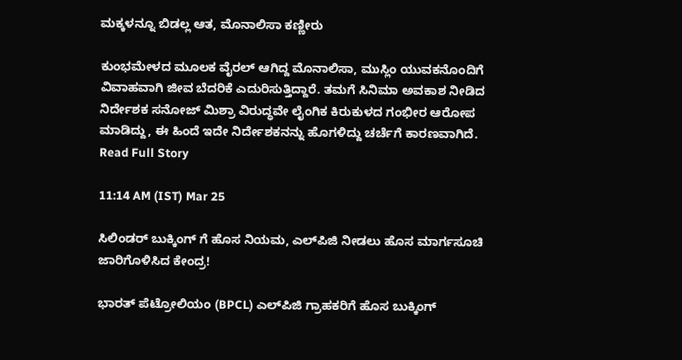ಮಕ್ಕಳನ್ನೂ ಬಿಡಲ್ಲ ಆತ, ಮೊನಾಲಿಸಾ ಕಣ್ಣೀರು

ಕುಂಭಮೇಳದ ಮೂಲಕ ವೈರಲ್ ಆಗಿದ್ದ ಮೊನಾಲಿಸಾ, ಮುಸ್ಲಿಂ ಯುವಕನೊಂದಿಗೆ ವಿವಾಹವಾಗಿ ಜೀವ ಬೆದರಿಕೆ ಎದುರಿಸುತ್ತಿದ್ದಾರೆ. ತಮಗೆ ಸಿನಿಮಾ ಅವಕಾಶ ನೀಡಿದ ನಿರ್ದೇಶಕ ಸನೋಜ್ ಮಿಶ್ರಾ ವಿರುದ್ಧವೇ ಲೈಂಗಿಕ ಕಿರುಕುಳದ ಗಂಭೀರ ಆರೋಪ ಮಾಡಿದ್ದು, ಈ ಹಿಂದೆ ಇದೇ ನಿರ್ದೇಶಕನನ್ನು ಹೊಗಳಿದ್ದು ಚರ್ಚೆಗೆ ಕಾರಣವಾಗಿದೆ.
Read Full Story

11:14 AM (IST) Mar 25

ಸಿಲಿಂಡರ್ ಬುಕ್ಕಿಂಗ್ ಗೆ ಹೊಸ ನಿಯಮ, ಎಲ್‌ಪಿಜಿ ನೀಡಲು ಹೊಸ ಮಾರ್ಗಸೂಚಿ ಜಾರಿಗೊಳಿಸಿದ ಕೇಂದ್ರ!

ಭಾರತ್ ಪೆಟ್ರೋಲಿಯಂ (BPCL) ಎಲ್‌ಪಿಜಿ ಗ್ರಾಹಕರಿಗೆ ಹೊಸ ಬುಕ್ಕಿಂಗ್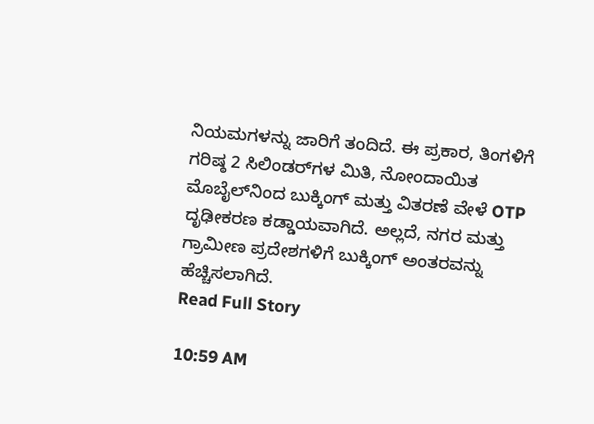ನಿಯಮಗಳನ್ನು ಜಾರಿಗೆ ತಂದಿದೆ. ಈ ಪ್ರಕಾರ, ತಿಂಗಳಿಗೆ ಗರಿಷ್ಠ 2 ಸಿಲಿಂಡರ್‌ಗಳ ಮಿತಿ, ನೋಂದಾಯಿತ ಮೊಬೈಲ್‌ನಿಂದ ಬುಕ್ಕಿಂಗ್ ಮತ್ತು ವಿತರಣೆ ವೇಳೆ OTP ದೃಢೀಕರಣ ಕಡ್ಡಾಯವಾಗಿದೆ. ಅಲ್ಲದೆ, ನಗರ ಮತ್ತು ಗ್ರಾಮೀಣ ಪ್ರದೇಶಗಳಿಗೆ ಬುಕ್ಕಿಂಗ್ ಅಂತರವನ್ನು ಹೆಚ್ಚಿಸಲಾಗಿದೆ.
Read Full Story

10:59 AM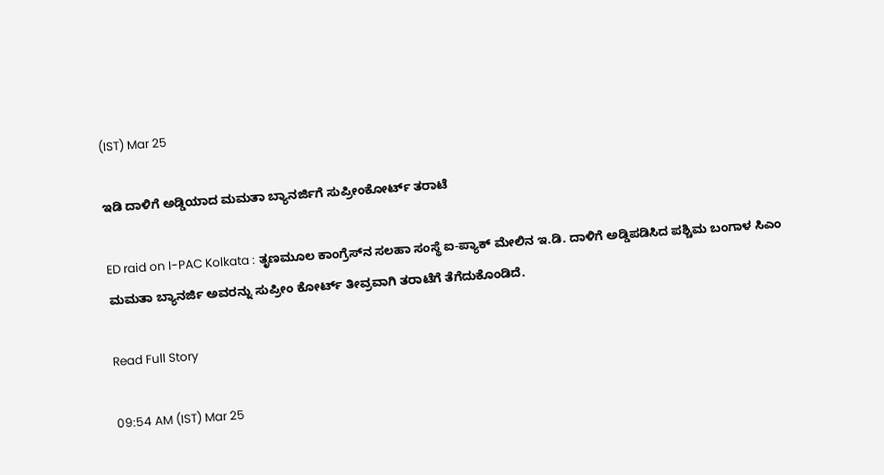(IST) Mar 25

ಇಡಿ ದಾಳಿಗೆ ಅಡ್ಡಿಯಾದ ಮಮತಾ ಬ್ಯಾನರ್ಜಿಗೆ ಸುಪ್ರೀಂಕೋರ್ಟ್ ತರಾಟೆ

ED raid on I-PAC Kolkata : ತೃಣಮೂಲ ಕಾಂಗ್ರೆಸ್‌ನ ಸಲಹಾ ಸಂಸ್ಥೆ ಐ-ಪ್ಯಾಕ್ ಮೇಲಿನ ಇ.ಡಿ. ದಾಳಿಗೆ ಅಡ್ಡಿಪಡಿಸಿದ ಪಶ್ಚಿಮ ಬಂಗಾಳ ಸಿಎಂ ಮಮತಾ ಬ್ಯಾನರ್ಜಿ ಅವರನ್ನು ಸುಪ್ರೀಂ ಕೋರ್ಟ್ ತೀವ್ರವಾಗಿ ತರಾಟೆಗೆ ತೆಗೆದುಕೊಂಡಿದೆ.

Read Full Story

09:54 AM (IST) Mar 25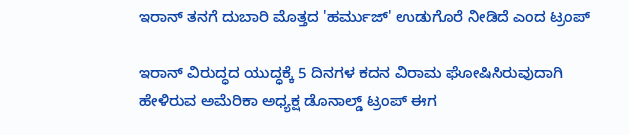ಇರಾನ್ ತನಗೆ ದುಬಾರಿ ಮೊತ್ತದ 'ಹರ್ಮುಜ್' ಉಡುಗೊರೆ ನೀಡಿದೆ ಎಂದ ಟ್ರಂಪ್

ಇರಾನ್ ವಿರುದ್ಧದ ಯುದ್ಧಕ್ಕೆ 5 ದಿನಗಳ ಕದನ ವಿರಾಮ ಘೋಷಿಸಿರುವುದಾಗಿ ಹೇಳಿರುವ ಅಮೆರಿಕಾ ಅಧ್ಯಕ್ಷ ಡೊನಾಲ್ಡ್ ಟ್ರಂಪ್ ಈಗ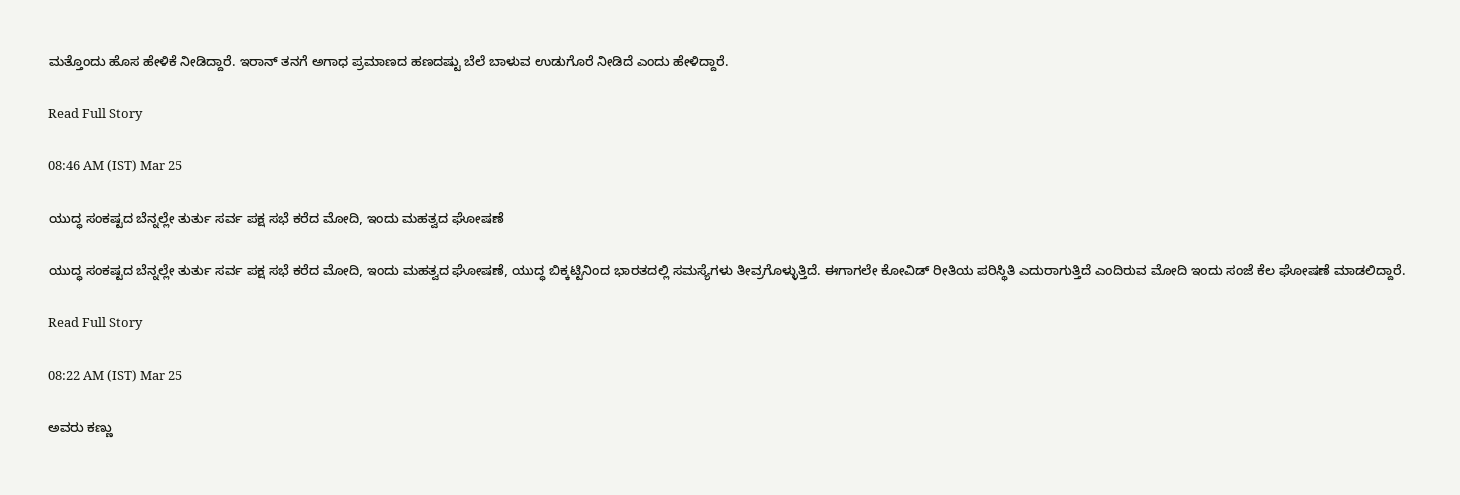ಮತ್ತೊಂದು ಹೊಸ ಹೇಳಿಕೆ ನೀಡಿದ್ದಾರೆ. ಇರಾನ್ ತನಗೆ ಅಗಾಧ ಪ್ರಮಾಣದ ಹಣದಷ್ಟು ಬೆಲೆ ಬಾಳುವ ಉಡುಗೊರೆ ನೀಡಿದೆ ಎಂದು ಹೇಳಿದ್ದಾರೆ.

Read Full Story

08:46 AM (IST) Mar 25

ಯುದ್ಧ ಸಂಕಷ್ಟದ ಬೆನ್ನಲ್ಲೇ ತುರ್ತು ಸರ್ವ ಪಕ್ಷ ಸಭೆ ಕರೆದ ಮೋದಿ, ಇಂದು ಮಹತ್ವದ ಘೋಷಣೆ

ಯುದ್ಧ ಸಂಕಷ್ಟದ ಬೆನ್ನಲ್ಲೇ ತುರ್ತು ಸರ್ವ ಪಕ್ಷ ಸಭೆ ಕರೆದ ಮೋದಿ, ಇಂದು ಮಹತ್ವದ ಘೋಷಣೆ, ಯುದ್ಧ ಬಿಕ್ಕಟ್ಟಿನಿಂದ ಭಾರತದಲ್ಲಿ ಸಮಸ್ಯೆಗಳು ತೀವ್ರಗೊಳ್ಳುತ್ತಿದೆ. ಈಗಾಗಲೇ ಕೋವಿಡ್ ರೀತಿಯ ಪರಿಸ್ಥಿತಿ ಎದುರಾಗುತ್ತಿದೆ ಎಂದಿರುವ ಮೋದಿ ಇಂದು ಸಂಜೆ ಕೆಲ ಘೋಷಣೆ ಮಾಡಲಿದ್ದಾರೆ.

Read Full Story

08:22 AM (IST) Mar 25

ಅವರು ಕಣ್ಣು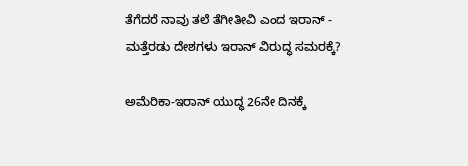ತೆಗೆದರೆ ನಾವು ತಲೆ ತೆಗೀತೀವಿ ಎಂದ ಇರಾನ್ - ಮತ್ತೆರಡು ದೇಶಗಳು ಇರಾನ್ ವಿರುದ್ಧ ಸಮರಕ್ಕೆ?

ಅಮೆರಿಕಾ-ಇರಾನ್ ಯುದ್ಧ 26ನೇ ದಿನಕ್ಕೆ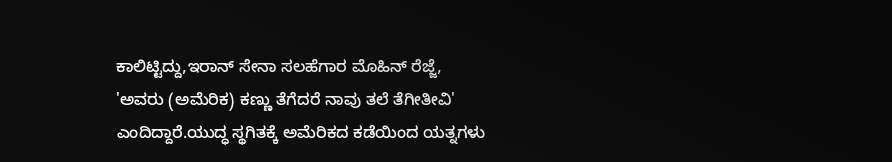ಕಾಲಿಟ್ಟಿದ್ದು,ಇರಾನ್ ಸೇನಾ ಸಲಹೆಗಾರ ಮೊಹಿನ್ ರೆಜ್ಜೆ, 'ಅವರು (ಅಮೆರಿಕ) ಕಣ್ಣು ತೆಗೆದರೆ ನಾವು ತಲೆ ತೆಗೀತೀವಿ' ಎಂದಿದ್ದಾರೆ.ಯುದ್ಧ ಸ್ಥಗಿತಕ್ಕೆ ಅಮೆರಿಕದ ಕಡೆಯಿಂದ ಯತ್ನಗಳು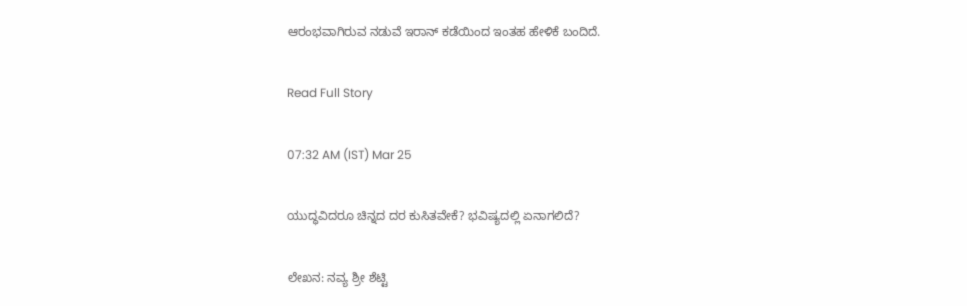ಆರಂಭವಾಗಿರುವ ನಡುವೆ ಇರಾನ್ ಕಡೆಯಿಂದ ಇಂತಹ ಹೇಳಿಕೆ ಬಂದಿದೆ.

Read Full Story

07:32 AM (IST) Mar 25

ಯುದ್ಧವಿದರೂ ಚಿನ್ನದ ದರ ಕುಸಿತವೇಕೆ? ಭವಿಷ್ಯದಲ್ಲಿ ಏನಾಗಲಿದೆ?

ಲೇಖನ: ನವ್ಯ ಶ್ರೀ ಶೆಟ್ಟಿ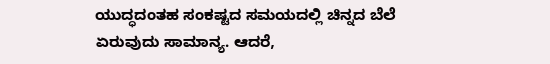ಯುದ್ಧದಂತಹ ಸಂಕಷ್ಟದ ಸಮಯದಲ್ಲಿ ಚಿನ್ನದ ಬೆಲೆ ಏರುವುದು ಸಾಮಾನ್ಯ. ಆದರೆ,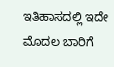ಇತಿಹಾಸದಲ್ಲಿ ಇದೇ ಮೊದಲ ಬಾರಿಗೆ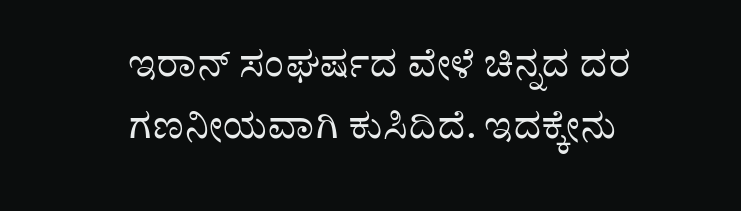ಇರಾನ್ ಸಂಘರ್ಷದ ವೇಳೆ ಚಿನ್ನದ ದರ ಗಣನೀಯವಾಗಿ ಕುಸಿದಿದೆ. ಇದಕ್ಕೇನು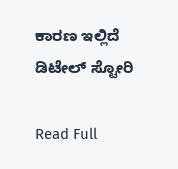ಕಾರಣ ಇಲ್ಲಿದೆ ಡಿಟೇಲ್ ಸ್ಟೋರಿ

Read Full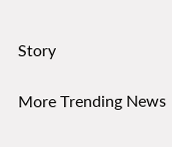Story

More Trending News